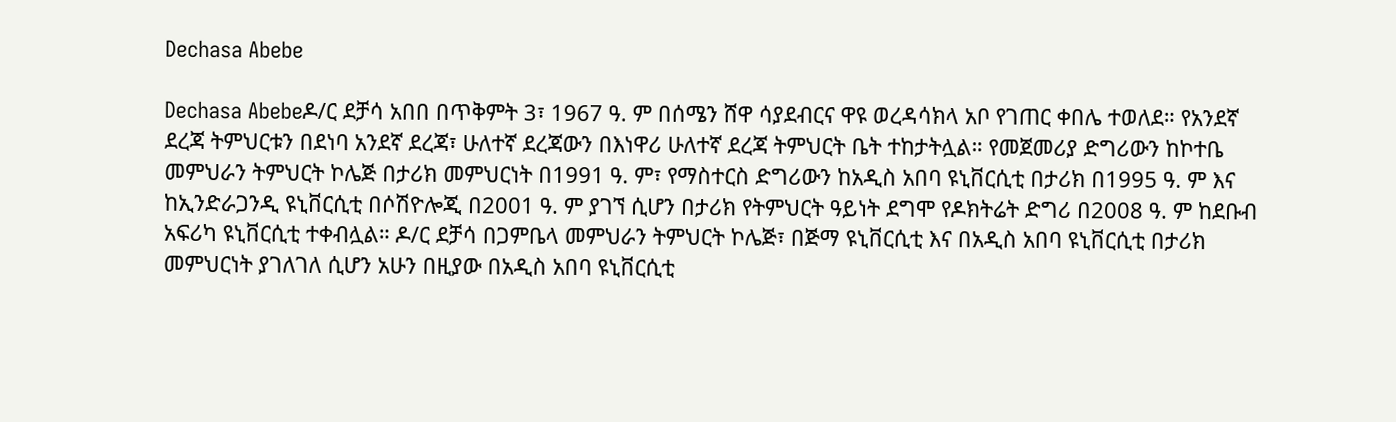Dechasa Abebe

Dechasa Abebeዶ/ር ደቻሳ አበበ በጥቅምት 3፣ 1967 ዓ. ም በሰሜን ሸዋ ሳያደብርና ዋዩ ወረዳሳክላ አቦ የገጠር ቀበሌ ተወለደ። የአንደኛ ደረጃ ትምህርቱን በደነባ አንደኛ ደረጃ፣ ሁለተኛ ደረጃውን በእነዋሪ ሁለተኛ ደረጃ ትምህርት ቤት ተከታትሏል። የመጀመሪያ ድግሪውን ከኮተቤ መምህራን ትምህርት ኮሌጅ በታሪክ መምህርነት በ1991 ዓ. ም፣ የማስተርስ ድግሪውን ከአዲስ አበባ ዩኒቨርሲቲ በታሪክ በ1995 ዓ. ም እና ከኢንድራጋንዲ ዩኒቨርሲቲ በሶሽዮሎጂ በ2001 ዓ. ም ያገኘ ሲሆን በታሪክ የትምህርት ዓይነት ደግሞ የዶክትሬት ድግሪ በ2008 ዓ. ም ከደቡብ አፍሪካ ዩኒቨርሲቲ ተቀብሏል። ዶ/ር ደቻሳ በጋምቤላ መምህራን ትምህርት ኮሌጅ፣ በጅማ ዩኒቨርሲቲ እና በአዲስ አበባ ዩኒቨርሲቲ በታሪክ መምህርነት ያገለገለ ሲሆን አሁን በዚያው በአዲስ አበባ ዩኒቨርሲቲ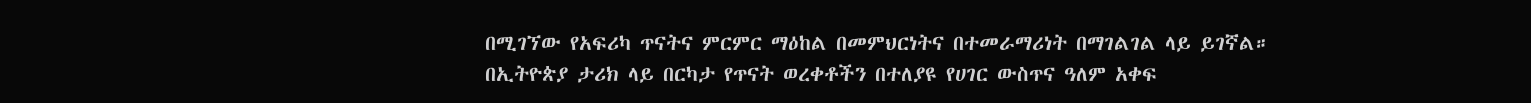በሚገኘው የአፍሪካ ጥናትና ምርምር ማዕከል በመምህርነትና በተመራማሪነት በማገልገል ላይ ይገኛል። በኢትዮጵያ ታሪክ ላይ በርካታ የጥናት ወረቀቶችን በተለያዩ የሀገር ውስጥና ዓለም አቀፍ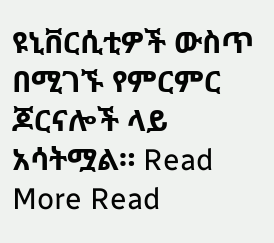ዩኒቨርሲቲዎች ውስጥ በሚገኙ የምርምር ጆርናሎች ላይ አሳትሟል። Read More Read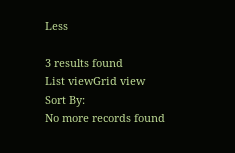Less

3 results found
List viewGrid view
Sort By:
No more records found